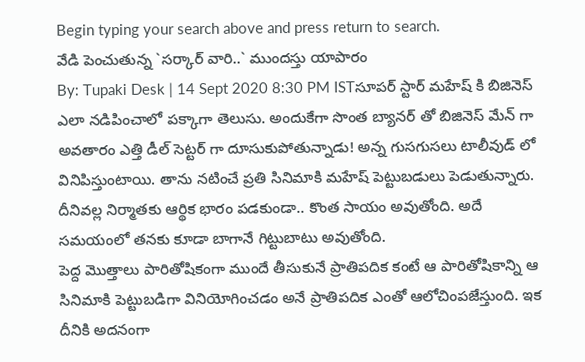Begin typing your search above and press return to search.
వేడి పెంచుతున్న `సర్కార్ వారి..` ముందస్తు యాపారం
By: Tupaki Desk | 14 Sept 2020 8:30 PM ISTసూపర్ స్టార్ మహేష్ కి బిజినెస్ ఎలా నడిపించాలో పక్కాగా తెలుసు. అందుకేగా సొంత బ్యానర్ తో బిజినెస్ మేన్ గా అవతారం ఎత్తి డీల్ సెట్టర్ గా దూసుకుపోతున్నాడు! అన్న గుసగుసలు టాలీవుడ్ లో వినిపిస్తుంటాయి. తాను నటించే ప్రతి సినిమాకి మహేష్ పెట్టుబడులు పెడుతున్నారు. దీనివల్ల నిర్మాతకు ఆర్థిక భారం పడకుండా.. కొంత సాయం అవుతోంది. అదే సమయంలో తనకు కూడా బాగానే గిట్టుబాటు అవుతోంది.
పెద్ద మొత్తాలు పారితోషికంగా ముందే తీసుకునే ప్రాతిపదిక కంటే ఆ పారితోషికాన్ని ఆ సినిమాకి పెట్టుబడిగా వినియోగించడం అనే ప్రాతిపదిక ఎంతో ఆలోచింపజేస్తుంది. ఇక దీనికి అదనంగా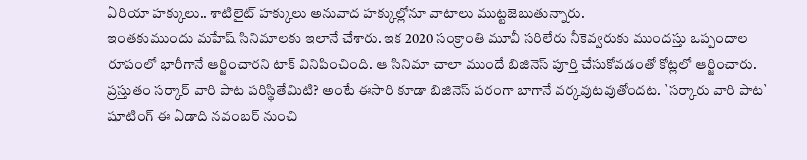ఏరియా హక్కులు.. శాటిలైట్ హక్కులు అనువాద హక్కుల్లోనూ వాటాలు ముట్టజెబుతున్నారు.
ఇంతకుముందు మహేష్ సినిమాలకు ఇలానే చేశారు. ఇక 2020 సంక్రాంతి మూవీ సరిలేరు నీకెవ్వరుకు ముందస్తు ఒప్పందాల రూపంలో భారీగానే ఆర్జించారని టాక్ వినిపించింది. ఆ సినిమా చాలా ముందే బిజినెస్ పూర్తి చేసుకోవడంతో కోట్లలో ఆర్జించారు. ప్రస్తుతం సర్కార్ వారి పాట పరిస్థితేమిటి? అంటే ఈసారి కూడా బిజినెస్ పరంగా బాగానే వర్కవుటవుతోందట. `సర్కారు వారి పాట` షూటింగ్ ఈ ఏడాది నవంబర్ నుంచి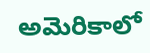అమెరికాలో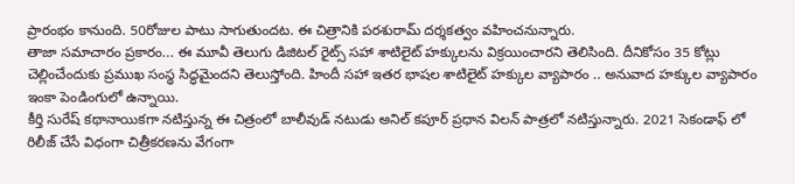ప్రారంభం కానుంది. 50రోజుల పాటు సాగుతుందట. ఈ చిత్రానికి పరశురామ్ దర్శకత్వం వహించనున్నారు.
తాజా సమాచారం ప్రకారం... ఈ మూవీ తెలుగు డిజిటల్ రైట్స్ సహా శాటిలైట్ హక్కులను విక్రయించారని తెలిసింది. దీనికోసం 35 కోట్లు చెల్లించేందుకు ప్రముఖ సంస్థ సిద్ధమైందని తెలుస్తోంది. హిందీ సహా ఇతర భాషల శాటిలైట్ హక్కుల వ్యాపారం .. అనువాద హక్కుల వ్యాపారం ఇంకా పెండింగులో ఉన్నాయి.
కీర్తి సురేష్ కథానాయికగా నటిస్తున్న ఈ చిత్రంలో బాలీవుడ్ నటుడు అనిల్ కపూర్ ప్రధాన విలన్ పాత్రలో నటిస్తున్నారు. 2021 సెకండాఫ్ లో రిలీజ్ చేసే విధంగా చిత్రీకరణను వేగంగా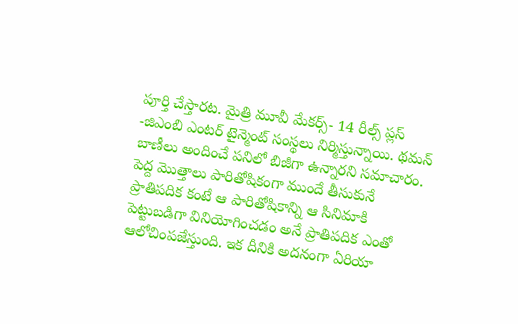పూర్తి చేస్తారట. మైత్రి మూవీ మేకర్స్- 14 రీల్స్ ప్లస్ -జిఎంబి ఎంటర్ టైన్మెంట్ సంస్థలు నిర్మిస్తున్నాయి. థమన్ బాణీలు అందించే పనిలో బిజీగా ఉన్నారని సమాచారం.
పెద్ద మొత్తాలు పారితోషికంగా ముందే తీసుకునే ప్రాతిపదిక కంటే ఆ పారితోషికాన్ని ఆ సినిమాకి పెట్టుబడిగా వినియోగించడం అనే ప్రాతిపదిక ఎంతో ఆలోచింపజేస్తుంది. ఇక దీనికి అదనంగా ఏరియా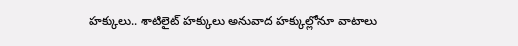హక్కులు.. శాటిలైట్ హక్కులు అనువాద హక్కుల్లోనూ వాటాలు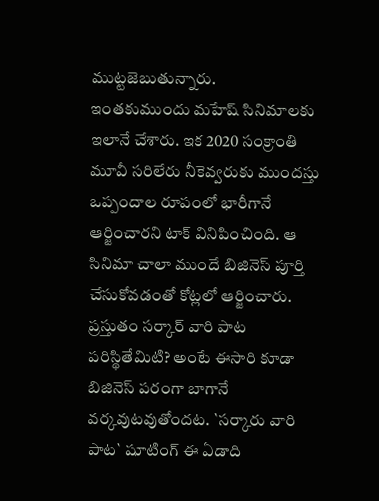ముట్టజెబుతున్నారు.
ఇంతకుముందు మహేష్ సినిమాలకు ఇలానే చేశారు. ఇక 2020 సంక్రాంతి మూవీ సరిలేరు నీకెవ్వరుకు ముందస్తు ఒప్పందాల రూపంలో భారీగానే ఆర్జించారని టాక్ వినిపించింది. ఆ సినిమా చాలా ముందే బిజినెస్ పూర్తి చేసుకోవడంతో కోట్లలో ఆర్జించారు. ప్రస్తుతం సర్కార్ వారి పాట పరిస్థితేమిటి? అంటే ఈసారి కూడా బిజినెస్ పరంగా బాగానే వర్కవుటవుతోందట. `సర్కారు వారి పాట` షూటింగ్ ఈ ఏడాది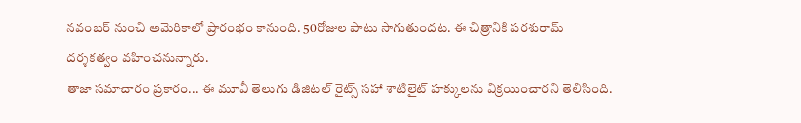నవంబర్ నుంచి అమెరికాలో ప్రారంభం కానుంది. 50రోజుల పాటు సాగుతుందట. ఈ చిత్రానికి పరశురామ్ దర్శకత్వం వహించనున్నారు.
తాజా సమాచారం ప్రకారం... ఈ మూవీ తెలుగు డిజిటల్ రైట్స్ సహా శాటిలైట్ హక్కులను విక్రయించారని తెలిసింది.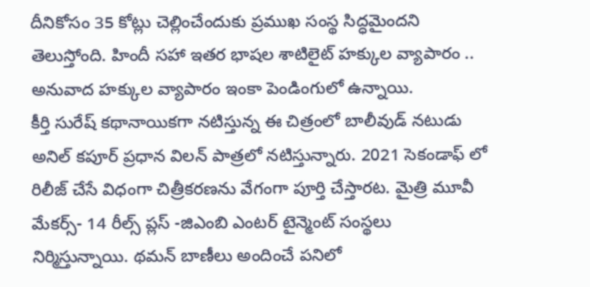దీనికోసం 35 కోట్లు చెల్లించేందుకు ప్రముఖ సంస్థ సిద్ధమైందని తెలుస్తోంది. హిందీ సహా ఇతర భాషల శాటిలైట్ హక్కుల వ్యాపారం .. అనువాద హక్కుల వ్యాపారం ఇంకా పెండింగులో ఉన్నాయి.
కీర్తి సురేష్ కథానాయికగా నటిస్తున్న ఈ చిత్రంలో బాలీవుడ్ నటుడు అనిల్ కపూర్ ప్రధాన విలన్ పాత్రలో నటిస్తున్నారు. 2021 సెకండాఫ్ లో రిలీజ్ చేసే విధంగా చిత్రీకరణను వేగంగా పూర్తి చేస్తారట. మైత్రి మూవీ మేకర్స్- 14 రీల్స్ ప్లస్ -జిఎంబి ఎంటర్ టైన్మెంట్ సంస్థలు నిర్మిస్తున్నాయి. థమన్ బాణీలు అందించే పనిలో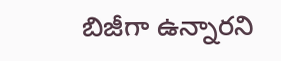బిజీగా ఉన్నారని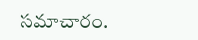సమాచారం.